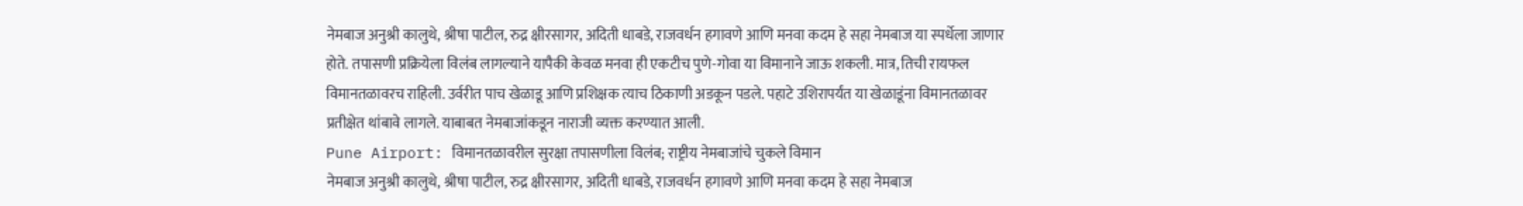नेमबाज अनुश्री कालुथे, श्रीषा पाटील, रुद्र क्षीरसागर, अदिती धाबडे, राजवर्धन हगावणे आणि मनवा कदम हे सहा नेमबाज या स्पर्धेला जाणार होते. तपासणी प्रक्रियेला विलंब लागल्याने यापैकी केवळ मनवा ही एकटीच पुणे-गोवा या विमानाने जाऊ शकली. मात्र, तिची रायफल विमानतळावरच राहिली. उर्वरीत पाच खेळाडू आणि प्रशिक्षक त्याच ठिकाणी अडकून पडले. पहाटे उशिरापर्यंत या खेळाडूंना विमानतळावर प्रतीक्षेत थांबावे लागले. याबाबत नेमबाजांकडून नाराजी व्यक्त करण्यात आली.
Pune Airport: विमानतळावरील सुरक्षा तपासणीला विलंब; राष्ट्रीय नेमबाजांचे चुकले विमान
नेमबाज अनुश्री कालुथे, श्रीषा पाटील, रुद्र क्षीरसागर, अदिती धाबडे, राजवर्धन हगावणे आणि मनवा कदम हे सहा नेमबाज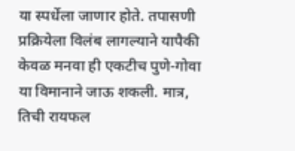या स्पर्धेला जाणार होते. तपासणी प्रक्रियेला विलंब लागल्याने यापैकी केवळ मनवा ही एकटीच पुणे-गोवा या विमानाने जाऊ शकली. मात्र, तिची रायफल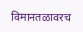विमानतळावरच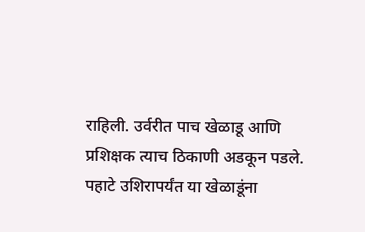राहिली. उर्वरीत पाच खेळाडू आणि प्रशिक्षक त्याच ठिकाणी अडकून पडले. पहाटे उशिरापर्यंत या खेळाडूंना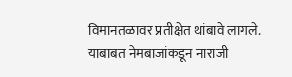विमानतळावर प्रतीक्षेत थांबावे लागले. याबाबत नेमबाजांकडून नाराजी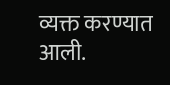व्यक्त करण्यात आली.